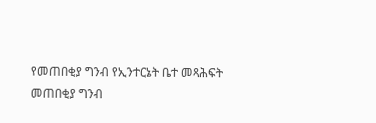የመጠበቂያ ግንብ የኢንተርኔት ቤተ መጻሕፍት
መጠበቂያ ግንብ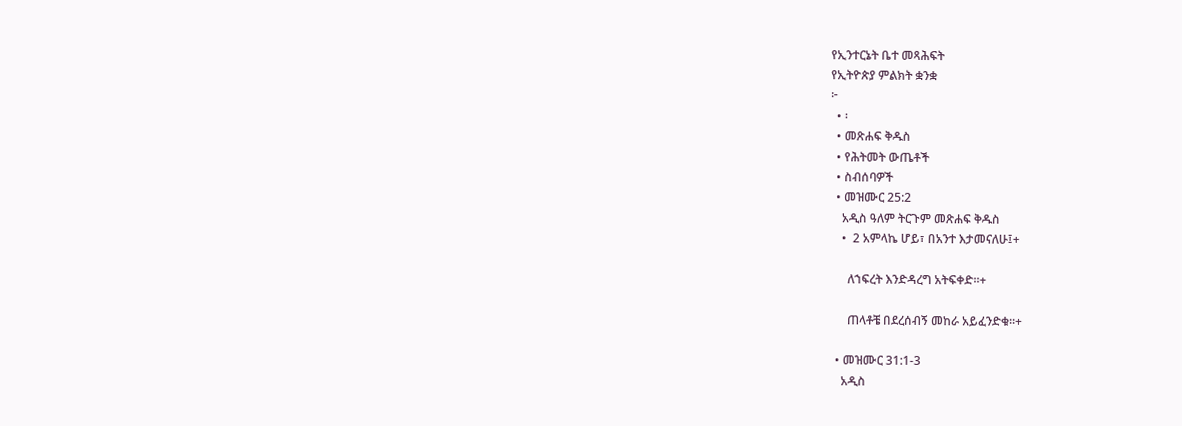የኢንተርኔት ቤተ መጻሕፍት
የኢትዮጵያ ምልክት ቋንቋ
፦
  • ፡
  • መጽሐፍ ቅዱስ
  • የሕትመት ውጤቶች
  • ስብሰባዎች
  • መዝሙር 25:2
    አዲስ ዓለም ትርጉም መጽሐፍ ቅዱስ
    •  2 አምላኬ ሆይ፣ በአንተ እታመናለሁ፤+

      ለኀፍረት እንድዳረግ አትፍቀድ።+

      ጠላቶቼ በደረሰብኝ መከራ አይፈንድቁ።+

  • መዝሙር 31:1-3
    አዲስ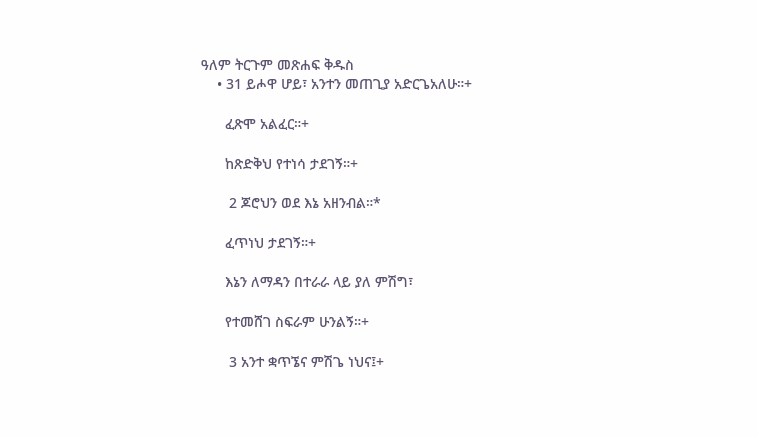ዓለም ትርጉም መጽሐፍ ቅዱስ
    • 31 ይሖዋ ሆይ፣ አንተን መጠጊያ አድርጌአለሁ።+

      ፈጽሞ አልፈር።+

      ከጽድቅህ የተነሳ ታደገኝ።+

       2 ጆሮህን ወደ እኔ አዘንብል።*

      ፈጥነህ ታደገኝ።+

      እኔን ለማዳን በተራራ ላይ ያለ ምሽግ፣

      የተመሸገ ስፍራም ሁንልኝ።+

       3 አንተ ቋጥኜና ምሽጌ ነህና፤+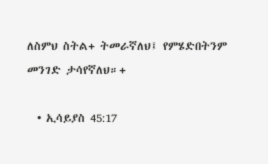ለስምህ ስትል+ ትመራኛለህ፤ የምሄድበትንም መንገድ ታሳየኛለህ።+

  • ኢሳይያስ 45:17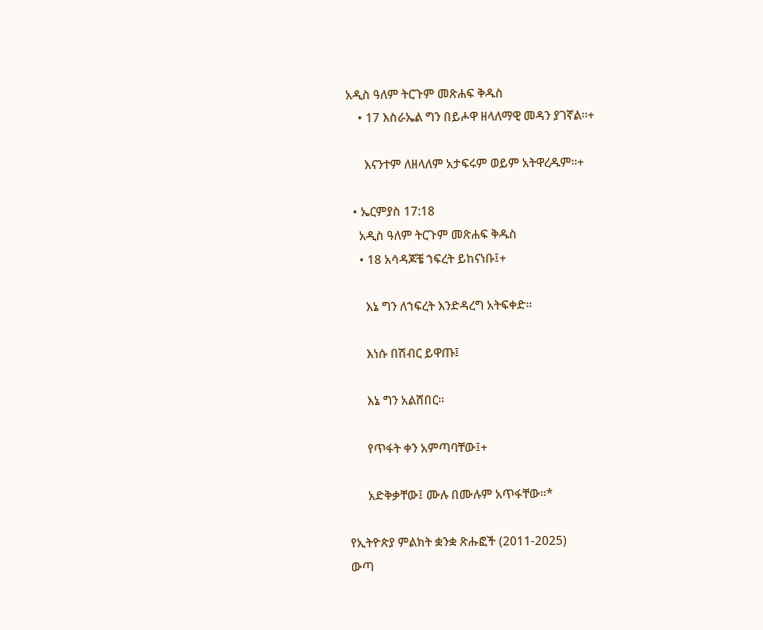አዲስ ዓለም ትርጉም መጽሐፍ ቅዱስ
    • 17 እስራኤል ግን በይሖዋ ዘላለማዊ መዳን ያገኛል።+

      እናንተም ለዘላለም አታፍሩም ወይም አትዋረዱም።+

  • ኤርምያስ 17:18
    አዲስ ዓለም ትርጉም መጽሐፍ ቅዱስ
    • 18 አሳዳጆቼ ኀፍረት ይከናነቡ፤+

      እኔ ግን ለኀፍረት እንድዳረግ አትፍቀድ።

      እነሱ በሽብር ይዋጡ፤

      እኔ ግን አልሸበር።

      የጥፋት ቀን አምጣባቸው፤+

      አድቅቃቸው፤ ሙሉ በሙሉም አጥፋቸው።*

የኢትዮጵያ ምልክት ቋንቋ ጽሑፎች (2011-2025)
ውጣ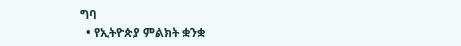ግባ
  • የኢትዮጵያ ምልክት ቋንቋ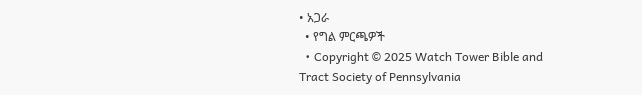• አጋራ
  • የግል ምርጫዎች
  • Copyright © 2025 Watch Tower Bible and Tract Society of Pennsylvania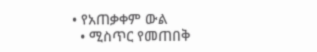• የአጠቃቀም ውል
  • ሚስጥር የመጠበቅ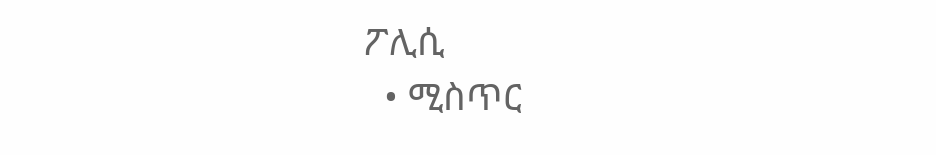ፖሊሲ
  • ሚስጥር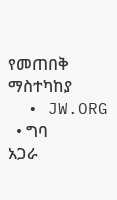የመጠበቅ ማስተካከያ
  • JW.ORG
  • ግባ
አጋራ